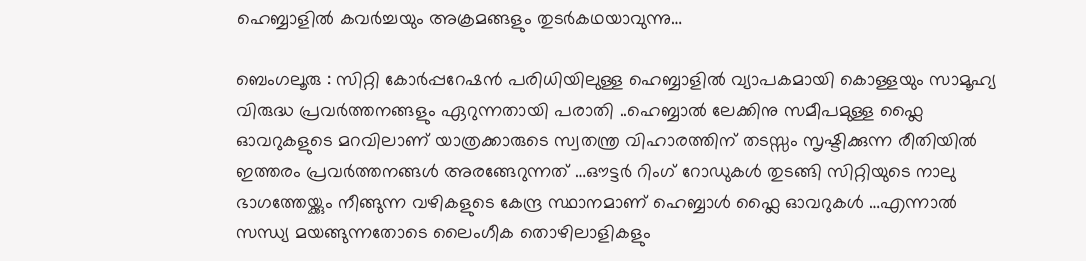ഹെബ്ബാളില്‍ കവര്‍ച്ചയും അക്രമങ്ങളും തുടര്‍കഥയാവുന്നു…

ബെംഗലൂരു : സിറ്റി കോര്‍പ്പറേഷന്‍ പരിധിയിലുള്ള ഹെബ്ബാളില്‍ വ്യാപകമായി കൊള്ളയും സാമൂഹ്യ വിരുദ്ധ പ്രവര്‍ത്തനങ്ങളും ഏറുന്നതായി പരാതി ..ഹെബ്ബാല്‍ ലേക്കിനു സമീപമുള്ള ഫ്ലൈ ഓവറുകളുടെ മറവിലാണ് യാത്രക്കാരുടെ സ്വതന്ത്ര വിഹാരത്തിന് തടസ്സം സൃഷ്ടിക്കുന്ന രീതിയില്‍ ഇത്തരം പ്രവര്‍ത്തനങ്ങള്‍ അരങ്ങേറുന്നത് …ഔട്ടര്‍ റിംഗ് റോഡുകള്‍ തുടങ്ങി സിറ്റിയുടെ നാലു ഭാഗത്തേയ്ക്കും നീങ്ങുന്ന വഴികളുടെ കേന്ദ്ര സ്ഥാനമാണ് ഹെബ്ബാള്‍ ഫ്ലൈ ഓവറുകള്‍ …എന്നാല്‍ സന്ധ്യ മയങ്ങുന്നതോടെ ലൈംഗീക തൊഴിലാളികളും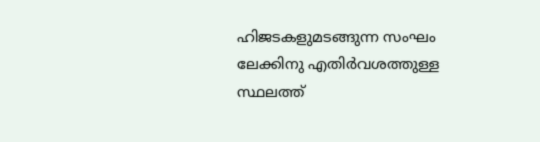ഹിജടകളുമടങ്ങുന്ന സംഘം ലേക്കിനു എതിര്‍വശത്തുള്ള സ്ഥലത്ത്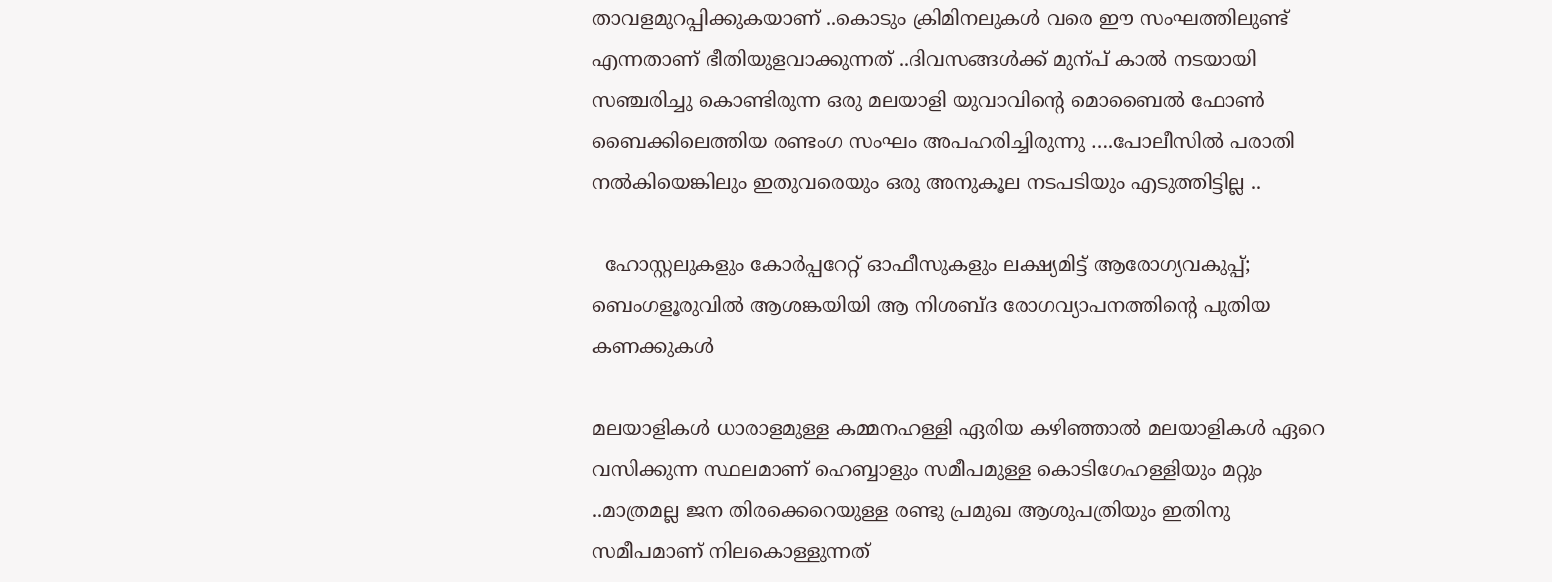താവളമുറപ്പിക്കുകയാണ് ..കൊടും ക്രിമിനലുകള്‍ വരെ ഈ സംഘത്തിലുണ്ട് എന്നതാണ് ഭീതിയുളവാക്കുന്നത് ..ദിവസങ്ങള്‍ക്ക് മുന്പ് കാല്‍ നടയായി സഞ്ചരിച്ചു കൊണ്ടിരുന്ന ഒരു മലയാളി യുവാവിന്റെ മൊബൈല്‍ ഫോണ്‍ ബൈക്കിലെത്തിയ രണ്ടംഗ സംഘം അപഹരിച്ചിരുന്നു ….പോലീസില്‍ പരാതി നല്‍കിയെങ്കിലും ഇതുവരെയും ഒരു അനുകൂല നടപടിയും എടുത്തിട്ടില്ല ..

  ഹോസ്റ്റലുകളും കോർപ്പറേറ്റ് ഓഫീസുകളും ലക്ഷ്യമിട്ട് ആരോഗ്യവകുപ്പ്; ബെംഗളൂരുവിൽ ആശങ്കയിയി ആ നിശബ്ദ രോഗവ്യാപനത്തിന്റെ പുതിയ കണക്കുകൾ

മലയാളികള്‍ ധാരാളമുള്ള കമ്മനഹള്ളി ഏരിയ കഴിഞ്ഞാല്‍ മലയാളികള്‍ ഏറെ വസിക്കുന്ന സ്ഥലമാണ് ഹെബ്ബാളും സമീപമുള്ള കൊടിഗേഹള്ളിയും മറ്റും ..മാത്രമല്ല ജന തിരക്കെറെയുള്ള രണ്ടു പ്രമുഖ ആശുപത്രിയും ഇതിനു സമീപമാണ് നിലകൊള്ളുന്നത്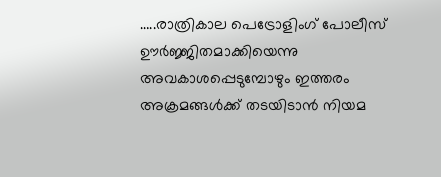…..രാത്രികാല പെട്രോളിംഗ് പോലീസ് ഊര്‍ജ്ജിതമാക്കിയെന്നു അവകാശപ്പെടുമ്പോഴും ഇത്തരം അക്രമങ്ങള്‍ക്ക് തടയിടാന്‍ നിയമ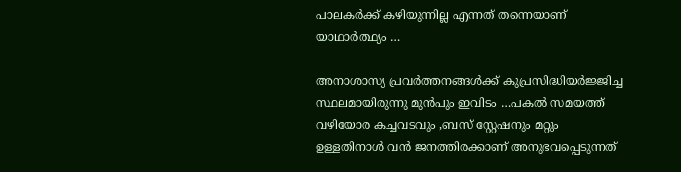പാലകര്‍ക്ക് കഴിയുന്നില്ല എന്നത് തന്നെയാണ് യാഥാര്‍ത്ഥ്യം …

അനാശാസ്യ പ്രവര്‍ത്തനങ്ങള്‍ക്ക് കുപ്രസിദ്ധിയര്‍ജ്ജിച്ച സ്ഥലമായിരുന്നു മുന്‍പും ഇവിടം …പകല്‍ സമയത്ത് വഴിയോര കച്ചവടവും ,ബസ് സ്റ്റേഷനും മറ്റും ഉള്ളതിനാള്‍ വന്‍ ജനത്തിരക്കാണ് അനുഭവപ്പെടുന്നത്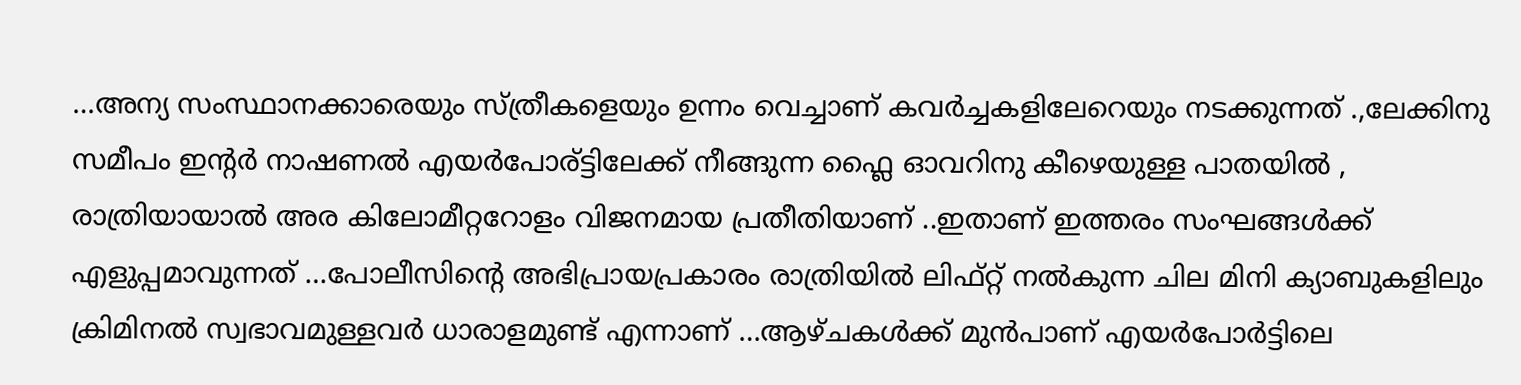…അന്യ സംസ്ഥാനക്കാരെയും സ്ത്രീകളെയും ഉന്നം വെച്ചാണ് കവര്‍ച്ചകളിലേറെയും നടക്കുന്നത് .,ലേക്കിനു സമീപം ഇന്റര്‍ നാഷണല്‍ എയര്‍പോര്ട്ടിലേക്ക് നീങ്ങുന്ന ഫ്ലൈ ഓവറിനു കീഴെയുള്ള പാതയില്‍ , രാത്രിയായാല്‍ അര കിലോമീറ്ററോളം വിജനമായ പ്രതീതിയാണ് ..ഇതാണ് ഇത്തരം സംഘങ്ങള്‍ക്ക് എളുപ്പമാവുന്നത് …പോലീസിന്റെ അഭിപ്രായപ്രകാരം രാത്രിയില്‍ ലിഫ്റ്റ്‌ നല്‍കുന്ന ചില മിനി ക്യാബുകളിലും ക്രിമിനല്‍ സ്വഭാവമുള്ളവര്‍ ധാരാളമുണ്ട് എന്നാണ് …ആഴ്ചകള്‍ക്ക് മുന്‍പാണ് എയര്‍പോര്‍ട്ടിലെ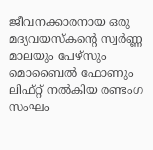ജീവനക്കാരനായ ഒരു മദ്യവയസ്കന്റെ സ്വര്‍ണ്ണ മാലയും പേഴ്സും മൊബൈല്‍ ഫോണും ലിഫ്റ്റ്‌ നല്‍കിയ രണ്ടംഗ സംഘം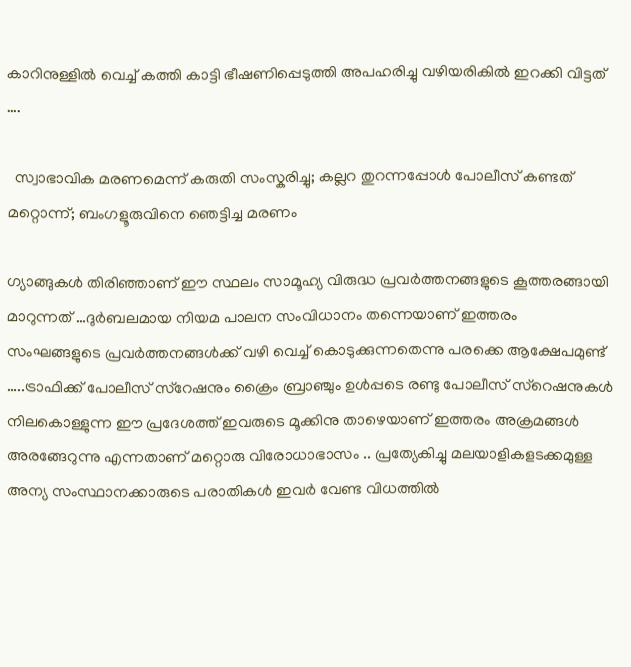കാറിനുള്ളില്‍ വെച്ച് കത്തി കാട്ടി ഭീഷണിപ്പെടുത്തി അപഹരിച്ചു വഴിയരികില്‍ ഇറക്കി വിട്ടത് ….

  സ്വാഭാവിക മരണമെന്ന് കരുതി സംസ്കരിച്ചു; കല്ലറ തുറന്നപ്പോൾ പോലീസ് കണ്ടത് മറ്റൊന്ന്; ബംഗളൂരുവിനെ ഞെട്ടിച്ച മരണം

ഗ്യാങ്ങുകള്‍ തിരിഞ്ഞാണ് ഈ സ്ഥലം സാമൂഹ്യ വിരുദ്ധ പ്രവര്‍ത്തനങ്ങളുടെ കൂത്തരങ്ങായി മാറുന്നത് …ദുര്‍ബലമായ നിയമ പാലന സംവിധാനം തന്നെയാണ് ഇത്തരം സംഘങ്ങളുടെ പ്രവര്‍ത്തനങ്ങള്‍ക്ക് വഴി വെച്ച് കൊടുക്കുന്നതെന്നു പരക്കെ ആക്ഷേപമുണ്ട് …..ട്രാഫിക്ക് പോലീസ് സ്റേഷനും ക്രൈം ബ്രാഞ്ചും ഉള്‍പ്പടെ രണ്ടു പോലീസ് സ്റെഷനുകള്‍ നിലകൊള്ളുന്ന ഈ പ്രദേശത്ത് ഇവരുടെ മൂക്കിനു താഴെയാണ് ഇത്തരം അക്രമങ്ങള്‍ അരങ്ങേറുന്നു എന്നതാണ് മറ്റൊരു വിരോധാഭാസം .. പ്രത്യേകിച്ചു മലയാളികളടക്കമുള്ള അന്യ സംസ്ഥാനക്കാരുടെ പരാതികള്‍ ഇവര്‍ വേണ്ട വിധത്തില്‍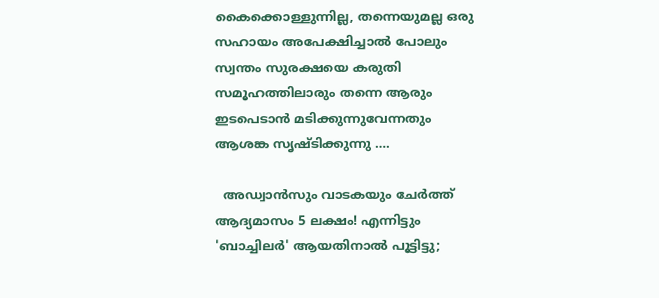കൈക്കൊള്ളുന്നില്ല, തന്നെയുമല്ല ഒരു  സഹായം അപേക്ഷിച്ചാല്‍ പോലും സ്വന്തം സുരക്ഷയെ കരുതി സമൂഹത്തിലാരും തന്നെ ആരും ഇടപെടാന്‍ മടിക്കുന്നുവേന്നതും ആശങ്ക സൃഷ്ടിക്കുന്നു ….

  അഡ്വാൻസും വാടകയും ചേർത്ത് ആദ്യമാസം 5 ലക്ഷം! എന്നിട്ടും 'ബാച്ചിലർ' ആയതിനാൽ പൂട്ടിട്ടു;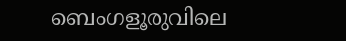ബെംഗളൂരുവിലെ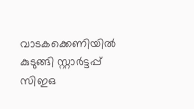വാടകക്കെണിയിൽ കുടുങ്ങി സ്റ്റാർട്ടപ്പ് സിഇഒ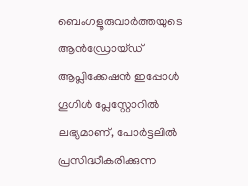ബെംഗളൂരുവാർത്തയുടെ ആൻഡ്രോയ്ഡ് ആപ്ലിക്കേഷൻ ഇപ്പോൾ ഗൂഗിൾ പ്ലേസ്റ്റോറിൽ ലഭ്യമാണ്, പോർട്ടലിൽ പ്രസിദ്ധീകരിക്കുന്ന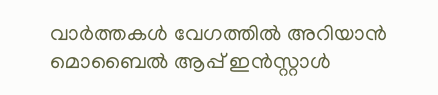വാർത്തകൾ വേഗത്തിൽ അറിയാൻ മൊബൈൽ ആപ്പ് ഇൻസ്റ്റാൾ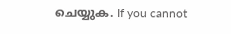ചെയ്യുക. If you cannot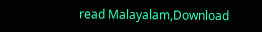read Malayalam,Download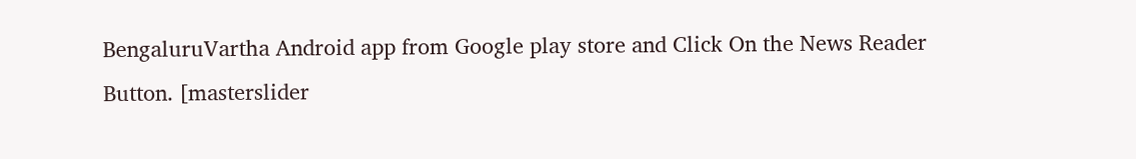BengaluruVartha Android app from Google play store and Click On the News Reader Button. [masterslider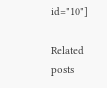id="10"]

Related posts